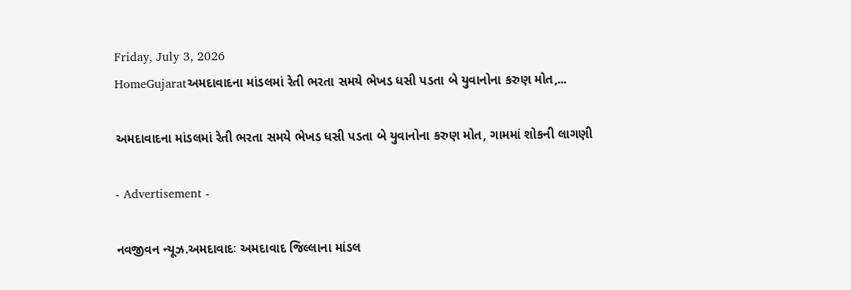Friday, July 3, 2026
HomeGujaratઅમદાવાદના માંડલમાં રેતી ભરતા સમયે ભેખડ ધસી પડતા બે યુવાનોના કરુણ મોત,...

અમદાવાદના માંડલમાં રેતી ભરતા સમયે ભેખડ ધસી પડતા બે યુવાનોના કરુણ મોત, ગામમાં શોકની લાગણી

- Advertisement -

નવજીવન ન્યૂઝ.અમદાવાદઃ અમદાવાદ જિલ્લાના માંડલ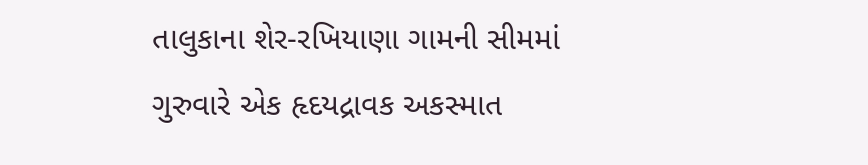તાલુકાના શેર-રખિયાણા ગામની સીમમાં ગુરુવારે એક હૃદયદ્રાવક અકસ્માત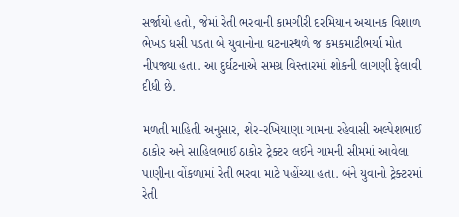સર્જાયો હતો, જેમાં રેતી ભરવાની કામગીરી દરમિયાન અચાનક વિશાળ ભેખડ ધસી પડતા બે યુવાનોના ઘટનાસ્થળે જ કમકમાટીભર્યા મોત નીપજ્યા હતા. આ દુર્ઘટનાએ સમગ્ર વિસ્તારમાં શોકની લાગણી ફેલાવી દીધી છે.

મળતી માહિતી અનુસાર, શેર-રખિયાણા ગામના રહેવાસી અલ્પેશભાઈ ઠાકોર અને સાહિલભાઈ ઠાકોર ટ્રેક્ટર લઈને ગામની સીમમાં આવેલા પાણીના વોંકળામાં રેતી ભરવા માટે પહોંચ્યા હતા. બંને યુવાનો ટ્રેક્ટરમાં રેતી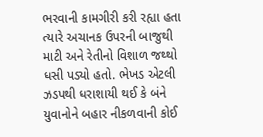ભરવાની કામગીરી કરી રહ્યા હતા ત્યારે અચાનક ઉપરની બાજુથી માટી અને રેતીનો વિશાળ જથ્થો ધસી પડ્યો હતો. ભેખડ એટલી ઝડપથી ધરાશાયી થઈ કે બંને યુવાનોને બહાર નીકળવાની કોઈ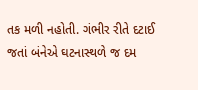તક મળી નહોતી. ગંભીર રીતે દટાઈ જતાં બંનેએ ઘટનાસ્થળે જ દમ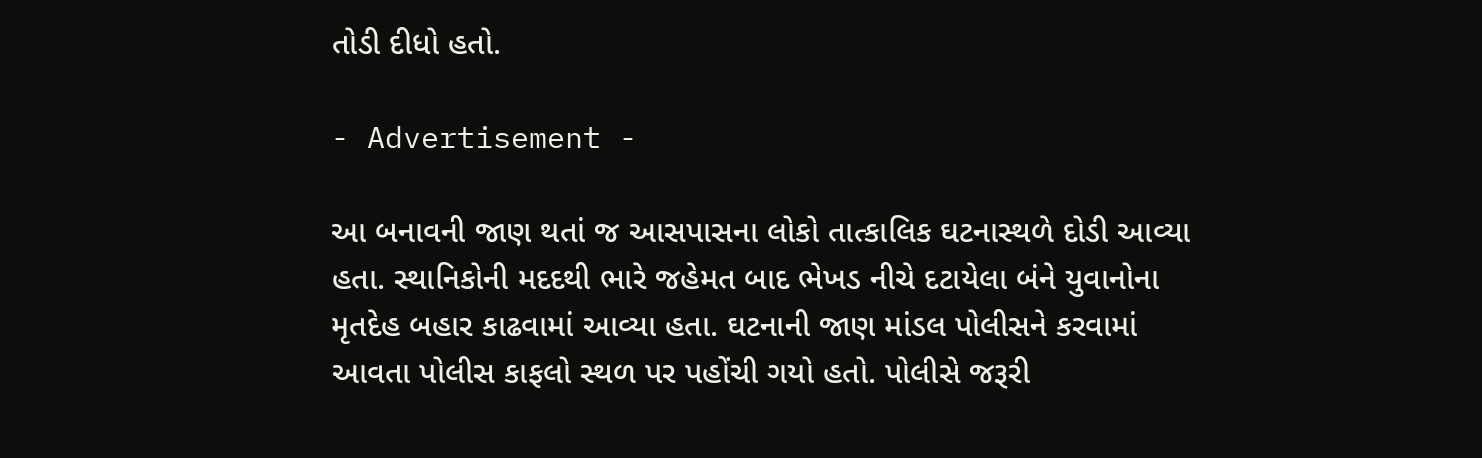તોડી દીધો હતો.

- Advertisement -

આ બનાવની જાણ થતાં જ આસપાસના લોકો તાત્કાલિક ઘટનાસ્થળે દોડી આવ્યા હતા. સ્થાનિકોની મદદથી ભારે જહેમત બાદ ભેખડ નીચે દટાયેલા બંને યુવાનોના મૃતદેહ બહાર કાઢવામાં આવ્યા હતા. ઘટનાની જાણ માંડલ પોલીસને કરવામાં આવતા પોલીસ કાફલો સ્થળ પર પહોંચી ગયો હતો. પોલીસે જરૂરી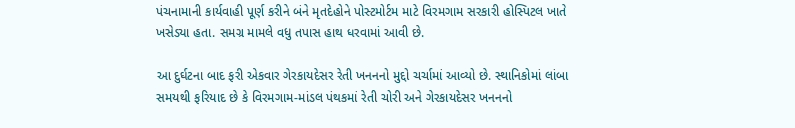પંચનામાની કાર્યવાહી પૂર્ણ કરીને બંને મૃતદેહોને પોસ્ટમોર્ટમ માટે વિરમગામ સરકારી હોસ્પિટલ ખાતે ખસેડ્યા હતા. સમગ્ર મામલે વધુ તપાસ હાથ ધરવામાં આવી છે.

આ દુર્ઘટના બાદ ફરી એકવાર ગેરકાયદેસર રેતી ખનનનો મુદ્દો ચર્ચામાં આવ્યો છે. સ્થાનિકોમાં લાંબા સમયથી ફરિયાદ છે કે વિરમગામ-માંડલ પંથકમાં રેતી ચોરી અને ગેરકાયદેસર ખનનનો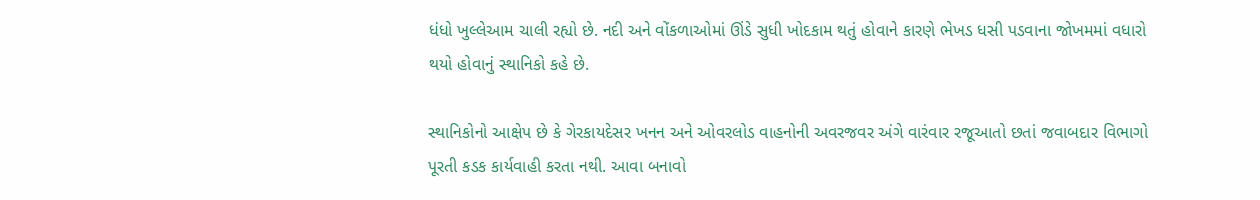ધંધો ખુલ્લેઆમ ચાલી રહ્યો છે. નદી અને વોંકળાઓમાં ઊંડે સુધી ખોદકામ થતું હોવાને કારણે ભેખડ ધસી પડવાના જોખમમાં વધારો થયો હોવાનું સ્થાનિકો કહે છે.

સ્થાનિકોનો આક્ષેપ છે કે ગેરકાયદેસર ખનન અને ઓવરલોડ વાહનોની અવરજવર અંગે વારંવાર રજૂઆતો છતાં જવાબદાર વિભાગો પૂરતી કડક કાર્યવાહી કરતા નથી. આવા બનાવો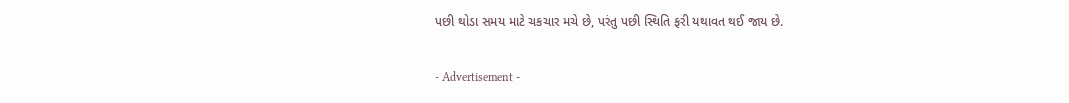પછી થોડા સમય માટે ચકચાર મચે છે, પરંતુ પછી સ્થિતિ ફરી યથાવત થઈ જાય છે.

- Advertisement -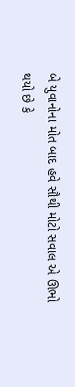બે યુવાનોના મોત બાદ હવે સૌથી મોટો સવાલ એ ઊભો થયો છે કે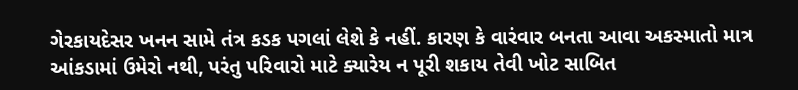ગેરકાયદેસર ખનન સામે તંત્ર કડક પગલાં લેશે કે નહીં. કારણ કે વારંવાર બનતા આવા અકસ્માતો માત્ર આંકડામાં ઉમેરો નથી, પરંતુ પરિવારો માટે ક્યારેય ન પૂરી શકાય તેવી ખોટ સાબિત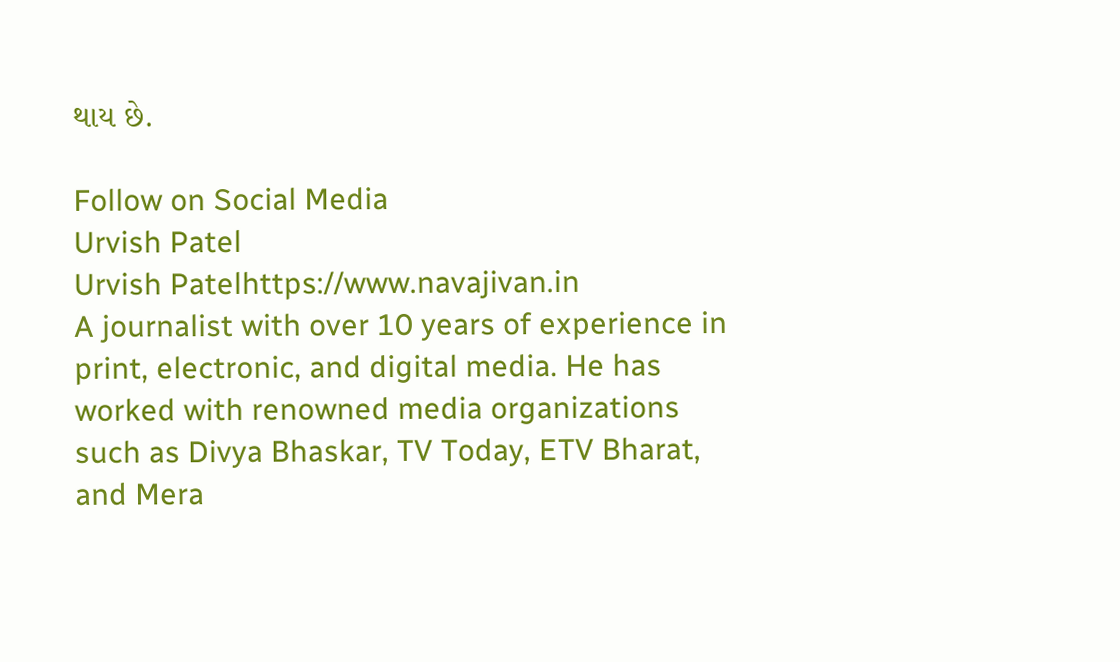થાય છે.

Follow on Social Media
Urvish Patel
Urvish Patelhttps://www.navajivan.in
A journalist with over 10 years of experience in print, electronic, and digital media. He has worked with renowned media organizations such as Divya Bhaskar, TV Today, ETV Bharat, and Mera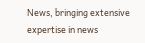News, bringing extensive expertise in news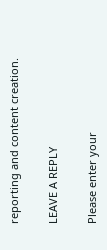reporting and content creation.

LEAVE A REPLY

Please enter your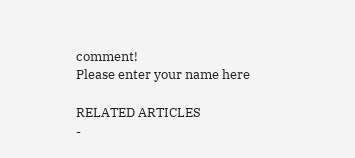comment!
Please enter your name here

RELATED ARTICLES
-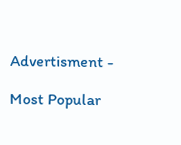Advertisment -

Most Popular